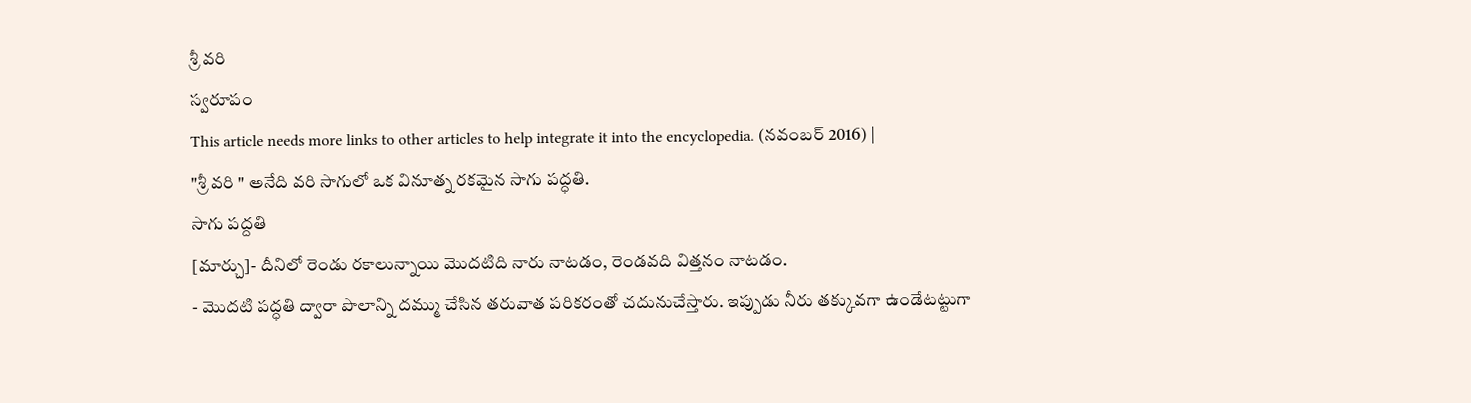శ్రీ వరి
స్వరూపం
This article needs more links to other articles to help integrate it into the encyclopedia. (నవంబర్ 2016) |
"శ్రీ వరి " అనేది వరి సాగులో ఒక వినూత్న రకమైన సాగు పద్ధతి.
సాగు పద్దతి
[మార్చు]- దీనిలో రెండు రకాలున్నాయి మొదటిది నారు నాటడం, రెండవది విత్తనం నాటడం.
- మొదటి పద్ధతి ద్వారా పొలాన్ని దమ్ము చేసిన తరువాత పరికరంతో చదునుచేస్తారు. ఇప్పుడు నీరు తక్కువగా ఉండేటట్టుగా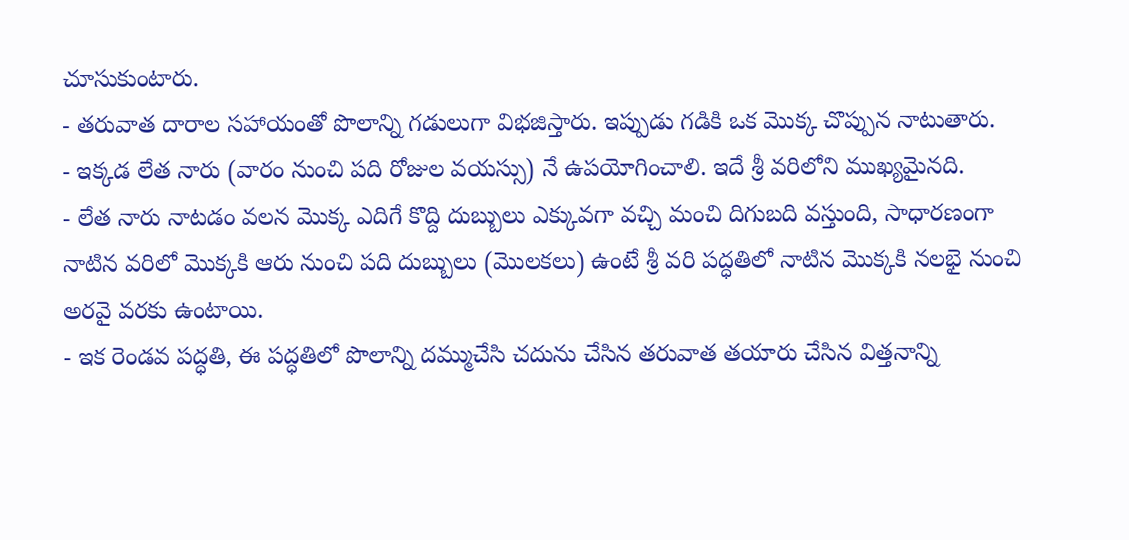చూసుకుంటారు.
- తరువాత దారాల సహాయంతో పొలాన్ని గడులుగా విభజిస్తారు. ఇప్పుడు గడికి ఒక మొక్క చొప్పున నాటుతారు.
- ఇక్కడ లేత నారు (వారం నుంచి పది రోజుల వయస్సు) నే ఉపయోగించాలి. ఇదే శ్రీ వరిలోని ముఖ్యమైనది.
- లేత నారు నాటడం వలన మొక్క ఎదిగే కొద్ది దుబ్బులు ఎక్కువగా వచ్చి మంచి దిగుబది వస్తుంది, సాధారణంగా నాటిన వరిలో మొక్కకి ఆరు నుంచి పది దుబ్బులు (మొలకలు) ఉంటే శ్రీ వరి పద్ధతిలో నాటిన మొక్కకి నలభై నుంచి అరవై వరకు ఉంటాయి.
- ఇక రెండవ పద్ధతి, ఈ పద్ధతిలో పొలాన్ని దమ్ముచేసి చదును చేసిన తరువాత తయారు చేసిన విత్తనాన్ని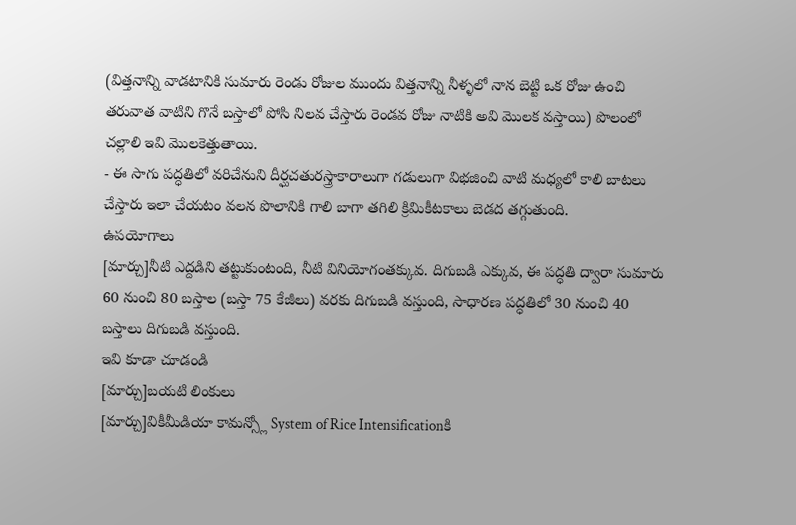(విత్తనాన్ని వాడటానికి సుమారు రెండు రోజుల ముందు విత్తనాన్ని నీళ్ళలో నాన బెట్టి ఒక రోజు ఉంచి తరువాత వాటిని గొనే బస్తాలో పోసి నిలవ చేస్తారు రెండవ రోజు నాటికి అవి మొలక వస్తాయి) పొలంలో చల్లాలి ఇవి మొలకెత్తుతాయి.
- ఈ సాగు పద్ధతిలో వరిచేనుని దీర్ఘచతురస్త్రాకారాలుగా గడులుగా విభజించి వాటి మధ్యలో కాలి బాటలు చేస్తారు ఇలా చేయటం వలన పొలానికి గాలి బాగా తగిలి క్రిమికీటకాలు బెడద తగ్గుతుంది.
ఉపయోగాలు
[మార్చు]నీటి ఎద్దడిని తట్టుకుంటంది, నీటి వినియోగంతక్కువ. దిగుబడి ఎక్కువ, ఈ పద్ధతి ద్వారా సుమారు 60 నుంచి 80 బస్తాల (బస్తా 75 కేజీలు) వరకు దిగుబడి వస్తుంది, సాధారణ పద్ధతిలో 30 నుంచి 40 బస్తాలు దిగుబడి వస్తుంది.
ఇవి కూడా చూడండి
[మార్చు]బయటి లింకులు
[మార్చు]వికీమీడియా కామన్స్లో System of Rice Intensificationకి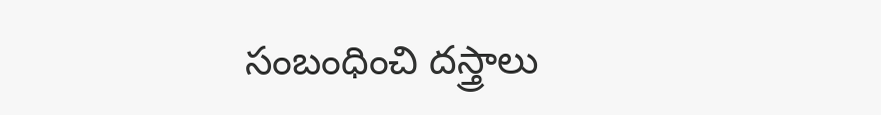సంబంధించి దస్త్రాలు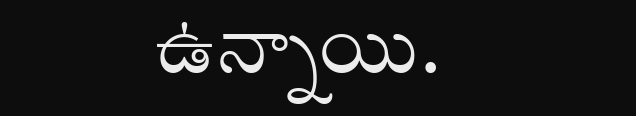ఉన్నాయి.